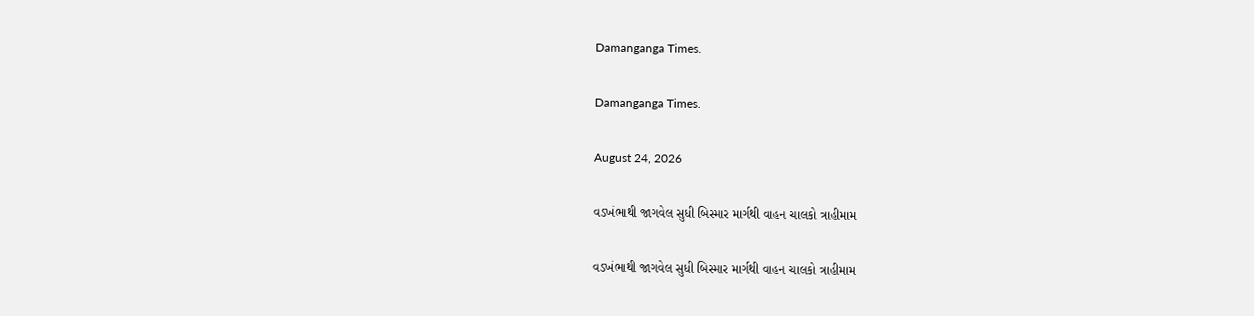Damanganga Times.

Damanganga Times.

August 24, 2026

વડખંભાથી જાગવેલ સુધી બિસ્માર માર્ગથી વાહન ચાલકો ત્રાહીમામ

વડખંભાથી જાગવેલ સુધી બિસ્માર માર્ગથી વાહન ચાલકો ત્રાહીમામ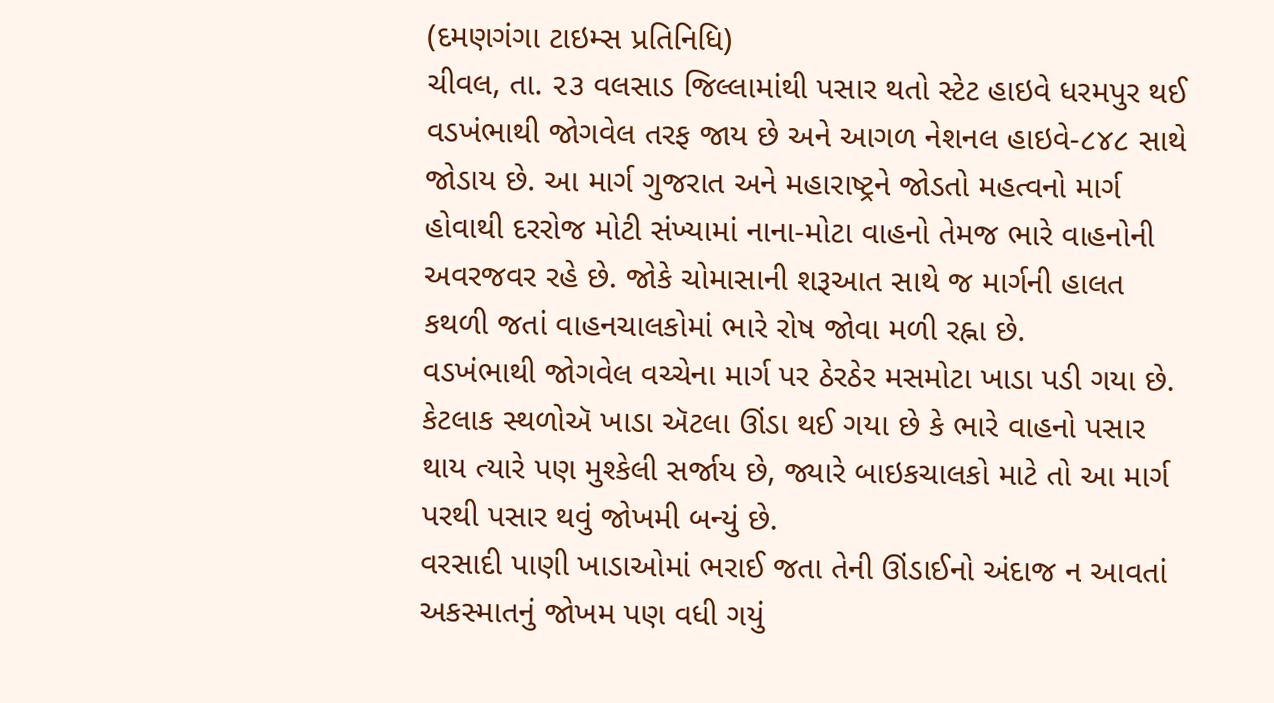(દમણગંગા ટાઇમ્સ પ્રતિનિધિ)
ચીવલ, તા. ૨૩ વલસાડ જિલ્લામાંથી પસાર થતો સ્ટેટ હાઇવે ધરમપુર થઈ વડખંભાથી જોગવેલ તરફ જાય છે અને આગળ નેશનલ હાઇવે-૮૪૮ સાથે જોડાય છે. આ માર્ગ ગુજરાત અને મહારાષ્ટ્રને જોડતો મહત્વનો માર્ગ હોવાથી દરરોજ મોટી સંખ્યામાં નાના-મોટા વાહનો તેમજ ભારે વાહનોની અવરજવર રહે છે. જોકે ચોમાસાની શરૂઆત સાથે જ માર્ગની હાલત કથળી જતાં વાહનચાલકોમાં ભારે રોષ જોવા મળી રહ્ના છે.
વડખંભાથી જોગવેલ વચ્ચેના માર્ગ પર ઠેરઠેર મસમોટા ખાડા પડી ગયા છે. કેટલાક સ્થળોઍ ખાડા ઍટલા ઊંડા થઈ ગયા છે કે ભારે વાહનો પસાર થાય ત્યારે પણ મુશ્કેલી સર્જાય છે, જ્યારે બાઇકચાલકો માટે તો આ માર્ગ પરથી પસાર થવું જોખમી બન્યું છે.
વરસાદી પાણી ખાડાઓમાં ભરાઈ જતા તેની ઊંડાઈનો અંદાજ ન આવતાં અકસ્માતનું જોખમ પણ વધી ગયું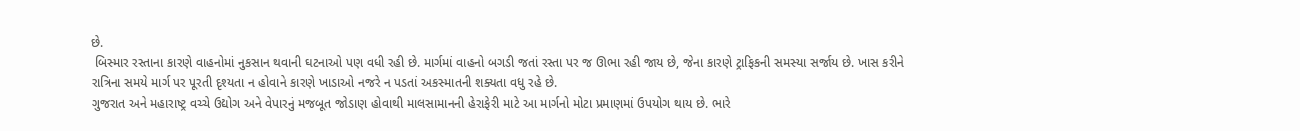છે.
 બિસ્માર રસ્તાના કારણે વાહનોમાં નુકસાન થવાની ઘટનાઓ પણ વધી રહી છે. માર્ગમાં વાહનો બગડી જતાં રસ્તા પર જ ઊભા રહી જાય છે, જેના કારણે ટ્રાફિકની સમસ્યા સર્જાય છે. ખાસ કરીને રાત્રિના સમયે માર્ગ પર પૂરતી દૃશ્યતા ન હોવાને કારણે ખાડાઓ નજરે ન પડતાં અકસ્માતની શક્યતા વધુ રહે છે.
ગુજરાત અને મહારાષ્ટ્ર વચ્ચે ઉદ્યોગ અને વેપારનું મજબૂત જોડાણ હોવાથી માલસામાનની હેરાફેરી માટે આ માર્ગનો મોટા પ્રમાણમાં ઉપયોગ થાય છે. ભારે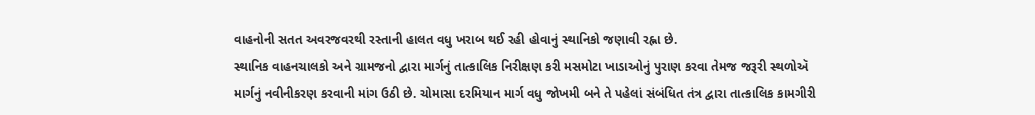વાહનોની સતત અવરજવરથી રસ્તાની હાલત વધુ ખરાબ થઈ રહી હોવાનું સ્થાનિકો જણાવી રહ્ના છે.
સ્થાનિક વાહનચાલકો અને ગ્રામજનો દ્વારા માર્ગનું તાત્કાલિક નિરીક્ષણ કરી મસમોટા ખાડાઓનું પુરાણ કરવા તેમજ જરૂરી સ્થળોઍ માર્ગનું નવીનીકરણ કરવાની માંગ ઉઠી છે. ચોમાસા દરમિયાન માર્ગ વધુ જોખમી બને તે પહેલાં સંબંધિત તંત્ર દ્વારા તાત્કાલિક કામગીરી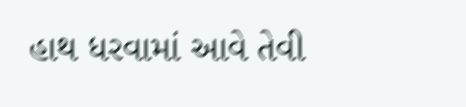હાથ ધરવામાં આવે તેવી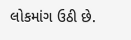લોકમાંગ ઉઠી છે.